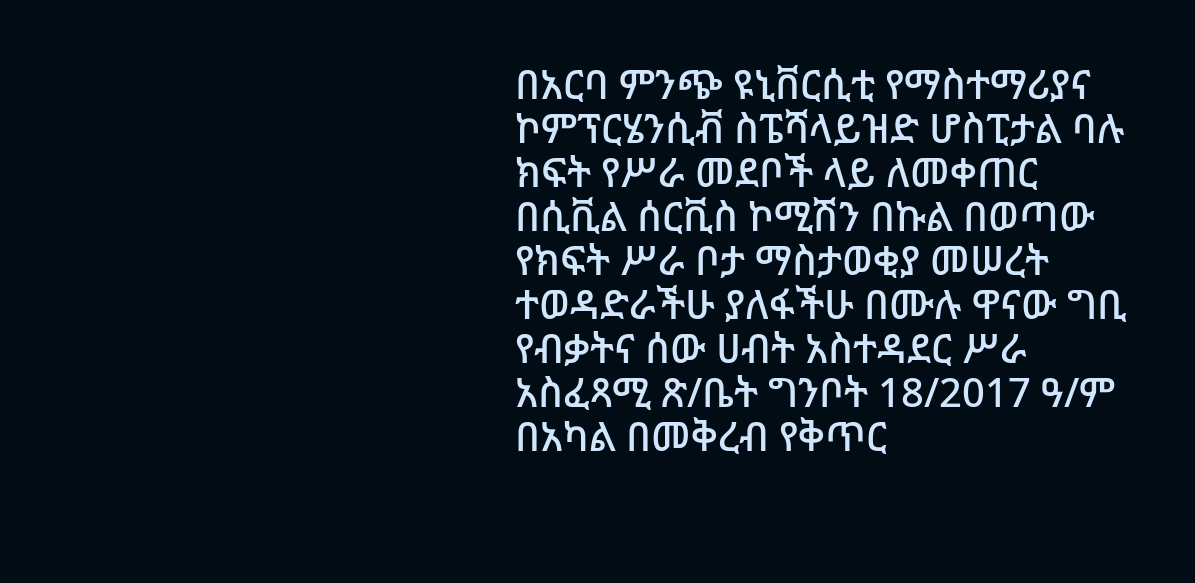በአርባ ምንጭ ዩኒቨርሲቲ የማስተማሪያና ኮምፕርሄንሲቭ ስፔሻላይዝድ ሆስፒታል ባሉ ክፍት የሥራ መደቦች ላይ ለመቀጠር በሲቪል ሰርቪስ ኮሚሽን በኩል በወጣው የክፍት ሥራ ቦታ ማስታወቂያ መሠረት ተወዳድራችሁ ያለፋችሁ በሙሉ ዋናው ግቢ የብቃትና ሰው ሀብት አስተዳደር ሥራ አስፈጻሚ ጽ/ቤት ግንቦት 18/2017 ዓ/ም በአካል በመቅረብ የቅጥር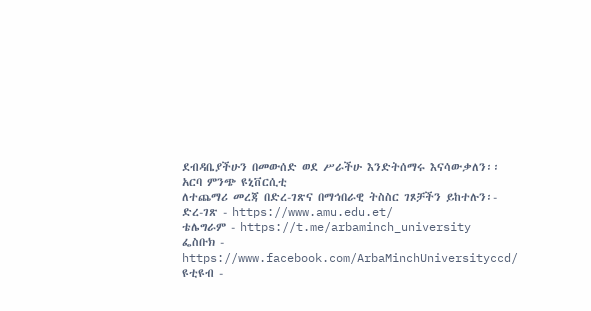ደብዳቤያችሁን በመውሰድ ወደ ሥራችሁ እንድትሰማሩ እናሳውቃለን፡፡
አርባ ምንጭ ዩኒቨርሲቲ
ለተጨማሪ መረጃ በድረ-ገጽና በማኅበራዊ ትስስር ገጾቻችን ይከተሉን፡-
ድረ-ገጽ - https://www.amu.edu.et/
ቴሌግራም - https://t.me/arbaminch_university
ፌስቡክ - https://www.facebook.com/ArbaMinchUniversityccd/
ዩቲዩብ -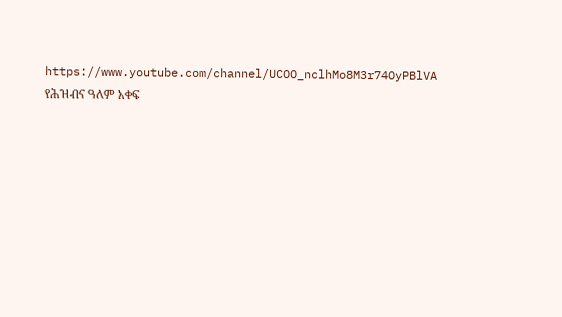https://www.youtube.com/channel/UCOO_nclhMo8M3r74OyPBlVA
የሕዝብና ዓለም አቀፍ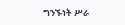ግንኙነት ሥራ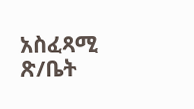አስፈጻሚ ጽ/ቤት